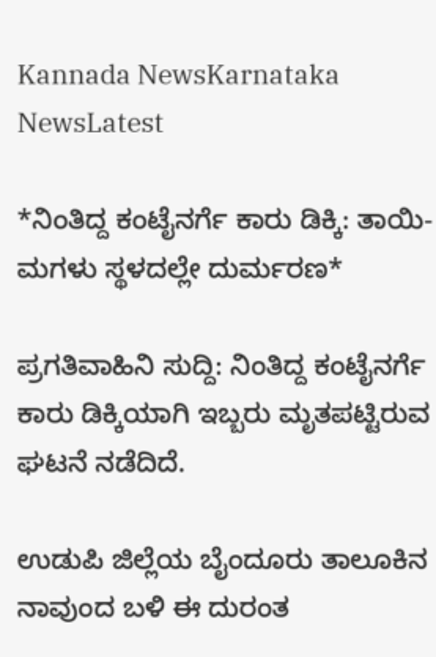Kannada NewsKarnataka NewsLatest

*ನಿಂತಿದ್ದ ಕಂಟೈನರ್ಗೆ ಕಾರು ಡಿಕ್ಕಿ: ತಾಯಿ-ಮಗಳು ಸ್ಥಳದಲ್ಲೇ ದುರ್ಮರಣ*

ಪ್ರಗತಿವಾಹಿನಿ ಸುದ್ದಿ: ನಿಂತಿದ್ದ ಕಂಟೈನರ್ಗೆ ಕಾರು ಡಿಕ್ಕಿಯಾಗಿ ಇಬ್ಬರು ಮೃತಪಟ್ಟಿರುವ ಘಟನೆ ನಡೆದಿದೆ.

ಉಡುಪಿ ಜಿಲ್ಲೆಯ ಬೈಂದೂರು ತಾಲೂಕಿನ ನಾವುಂದ ಬಳಿ ಈ ದುರಂತ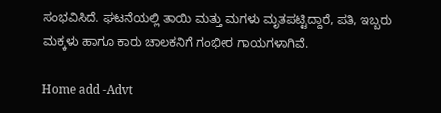ಸಂಭವಿಸಿದೆ. ಘಟನೆಯಲ್ಲಿ ತಾಯಿ ಮತ್ತು ಮಗಳು ಮೃತಪಟ್ಟಿದ್ದಾರೆ, ಪತಿ, ಇಬ್ಬರು ಮಕ್ಕಳು ಹಾಗೂ ಕಾರು ಚಾಲಕನಿಗೆ ಗಂಭೀರ ಗಾಯಗಳಾಗಿವೆ.

Home add -Advt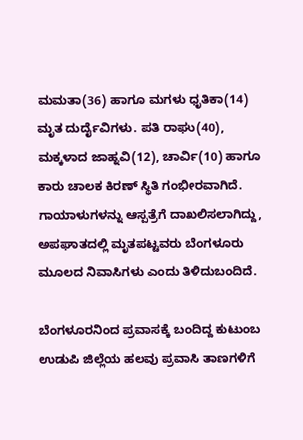ಮಮತಾ(36) ಹಾಗೂ ಮಗಳು ಧೃತಿಕಾ(14) ಮೃತ ದುರ್ದೈವಿಗಳು. ಪತಿ ರಾಘು(40), ಮಕ್ಕಳಾದ ಜಾಹ್ನವಿ(12), ಚಾರ್ವಿ(10) ಹಾಗೂ ಕಾರು ಚಾಲಕ ಕಿರಣ್ ಸ್ಥಿತಿ ಗಂಭೀರವಾಗಿದೆ. ಗಾಯಾಳುಗಳನ್ನು ಆಸ್ಪತ್ರೆಗೆ ದಾಖಲಿಸಲಾಗಿದ್ದು, ಅಪಘಾತದಲ್ಲಿ ಮೃತಪಟ್ಟವರು ಬೆಂಗಳೂರು ಮೂಲದ ನಿವಾಸಿಗಳು ಎಂದು ತಿಳಿದುಬಂದಿದೆ.

ಬೆಂಗಳೂರನಿಂದ ಪ್ರವಾಸಕ್ಕೆ ಬಂದಿದ್ದ ಕುಟುಂಬ ಉಡುಪಿ ಜಿಲ್ಲೆಯ ಹಲವು ಪ್ರವಾಸಿ ತಾಣಗಳಿಗೆ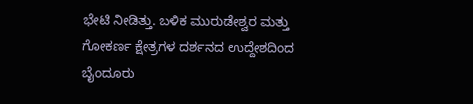ಭೇಟಿ ನೀಡಿತ್ತು. ಬಳಿಕ ಮುರುಡೇಶ್ವರ ಮತ್ತು ಗೋಕರ್ಣ ಕ್ಷೇತ್ರಗಳ ದರ್ಶನದ ಉದ್ದೇಶದಿಂದ ಬೈಂದೂರು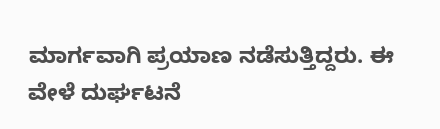ಮಾರ್ಗವಾಗಿ ಪ್ರಯಾಣ ನಡೆಸುತ್ತಿದ್ದರು. ಈ ವೇಳೆ ದುರ್ಘಟನೆ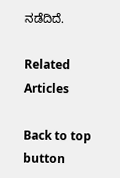ನಡೆದಿದೆ.

Related Articles

Back to top button